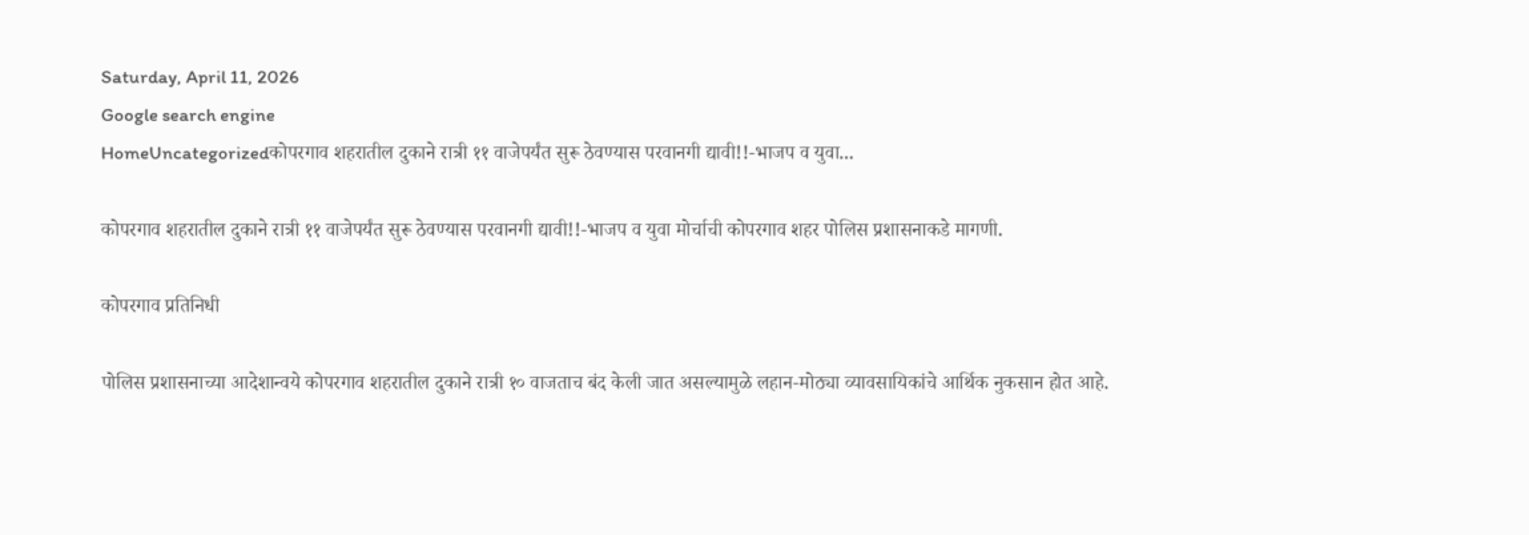Saturday, April 11, 2026
Google search engine
HomeUncategorizedकोपरगाव शहरातील दुकाने रात्री ११ वाजेपर्यंत सुरू ठेवण्यास परवानगी द्यावी!!-भाजप व युवा...

कोपरगाव शहरातील दुकाने रात्री ११ वाजेपर्यंत सुरू ठेवण्यास परवानगी द्यावी!!-भाजप व युवा मोर्चाची कोपरगाव शहर पोलिस प्रशासनाकडे मागणी.

कोपरगाव प्रतिनिधी

पोलिस प्रशासनाच्या आदेशान्वये कोपरगाव शहरातील दुकाने रात्री १० वाजताच बंद केली जात असल्यामुळे लहान-मोठ्या व्यावसायिकांचे आर्थिक नुकसान होत आहे.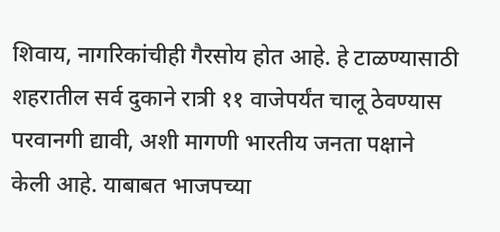शिवाय, नागरिकांचीही गैरसोय होत आहे. हे टाळण्यासाठी शहरातील सर्व दुकाने रात्री ११ वाजेपर्यंत चालू ठेवण्यास परवानगी द्यावी, अशी मागणी भारतीय जनता पक्षाने केली आहे. याबाबत भाजपच्या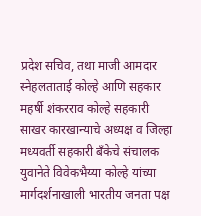प्रदेश सचिव, तथा माजी आमदार स्नेहलताताई कोल्हे आणि सहकार महर्षी शंकरराव कोल्हे सहकारी साखर कारखान्याचे अध्यक्ष व जिल्हा मध्यवर्ती सहकारी बँकेचे संचालक युवानेते विवेकभैय्या कोल्हे यांच्या मार्गदर्शनाखाली भारतीय जनता पक्ष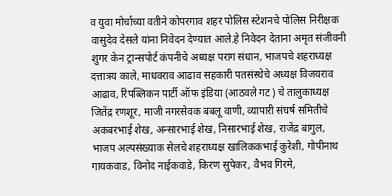व युवा मोर्चाच्या वतीने कोपरगाव शहर पोलिस स्टेशनचे पोलिस निरीक्षक वासुदेव देसले यांना निवेदन देण्यात आले.हे निवेदन देताना अमृत संजीवनी शुगर केन ट्रान्सपोर्ट कंपनीचे अध्यक्ष पराग संधान, भाजपचे शहराध्यक्ष दत्तात्रय काले, माधवराव आढाव सहकारी पतसंस्थेचे अध्यक्ष विजयराव आढाव, रिपब्लिकन पार्टी ऑफ इंडिया (आठवले गट) चे तालुकाध्यक्ष जितेंद्र रणशूर, माजी नगरसेवक बबलू वाणी, व्यापारी संघर्ष समितीचे अकबरभाई शेख, अन्सारभाई शेख, निसारभाई शेख, राजेंद्र बागुल, भाजप अल्पसंख्याक सेलचे शहराध्यक्ष खालिककभाई कुरेशी, गोपीनाथ गायकवाड, विनोद नाईकवाडे, किरण सुपेकर, वैभव गिरमे,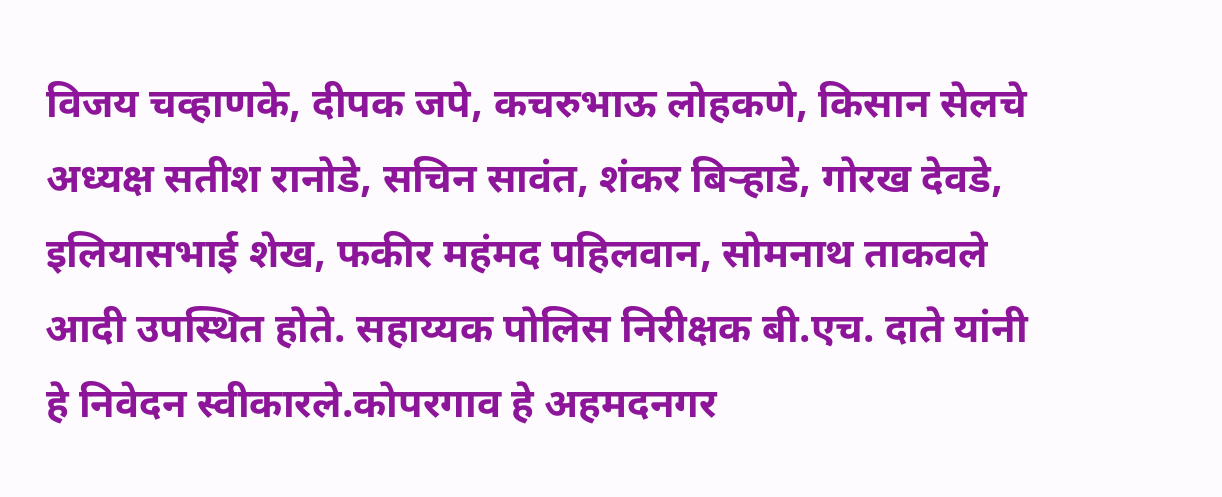विजय चव्हाणके, दीपक जपे, कचरुभाऊ लोहकणे, किसान सेलचे अध्यक्ष सतीश रानोडे, सचिन सावंत, शंकर बिऱ्हाडे, गोरख देवडे, इलियासभाई शेख, फकीर महंमद पहिलवान, सोमनाथ ताकवले आदी उपस्थित होते. सहाय्यक पोलिस निरीक्षक बी.एच. दाते यांनी हे निवेदन स्वीकारले.कोपरगाव हे अहमदनगर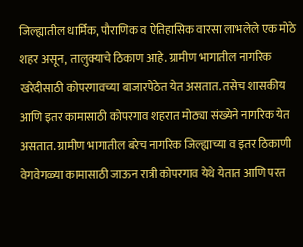जिल्ह्यातील धार्मिक, पौराणिक व ऐतिहासिक वारसा लाभलेले एक मोठे शहर असून, तालुक्याचे ठिकाण आहे. ग्रामीण भागातील नागरिक खरेदीसाठी कोपरगावच्या बाजारपेठेत येत असतात. तसेच शासकीय आणि इतर कामासाठी कोपरगाव शहरात मोठ्या संख्येने नागरिक येत असतात. ग्रामीण भागातील बरेच नागरिक जिल्ह्याच्या व इतर ठिकाणी वेगवेगळ्या कामासाठी जाऊन रात्री कोपरगाव येथे येतात आणि परत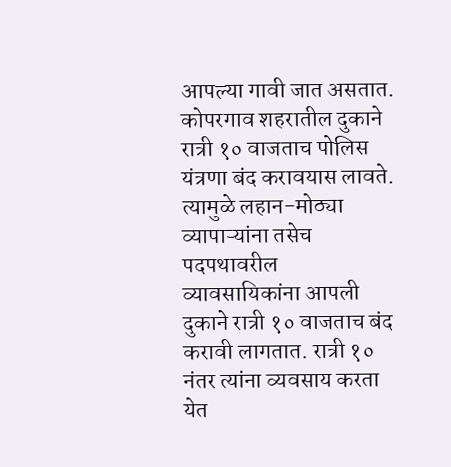आपल्या गावी जात असतात. कोपरगाव शहरातील दुकाने रात्री १० वाजताच पोलिस यंत्रणा बंद करावयास लावते. त्यामुळे लहान-मोठ्या व्यापाऱ्यांना तसेच पदपथावरील व्यावसायिकांना आपली दुकाने रात्री १० वाजताच बंद करावी लागतात. रात्री १० नंतर त्यांना व्यवसाय करता येत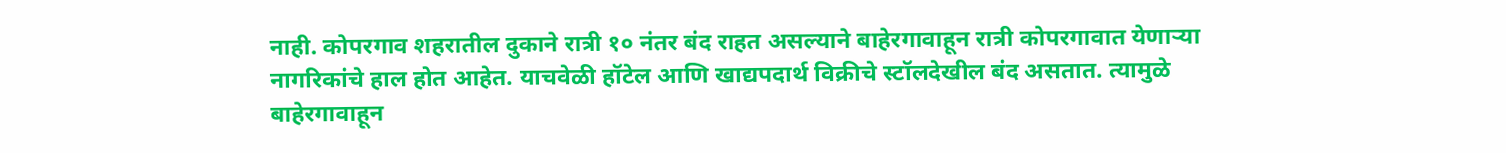नाही. कोपरगाव शहरातील दुकाने रात्री १० नंतर बंद राहत असल्याने बाहेरगावाहून रात्री कोपरगावात येणाऱ्या नागरिकांचे हाल होत आहेत. याचवेळी हॉटेल आणि खाद्यपदार्थ विक्रीचे स्टॉलदेखील बंद असतात. त्यामुळे बाहेरगावाहून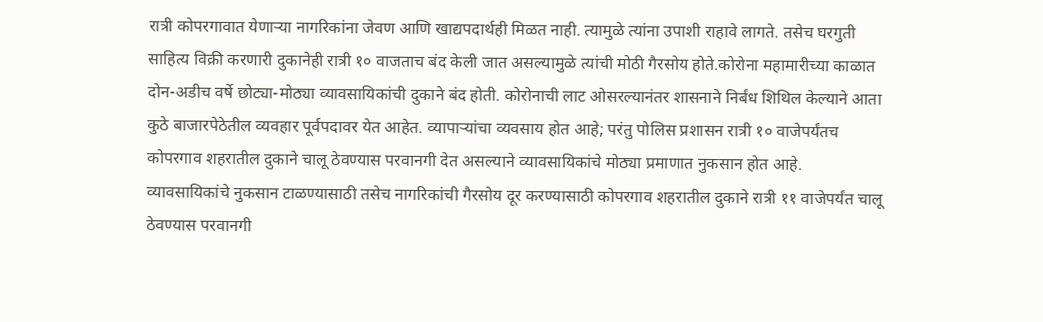रात्री कोपरगावात येणाऱ्या नागरिकांना जेवण आणि खाद्यपदार्थही मिळत नाही. त्यामुळे त्यांना उपाशी राहावे लागते. तसेच घरगुती साहित्य विक्री करणारी दुकानेही रात्री १० वाजताच बंद केली जात असल्यामुळे त्यांची मोठी गैरसोय होते.कोरोना महामारीच्या काळात दोन-अडीच वर्षे छोट्या-मोठ्या व्यावसायिकांची दुकाने बंद होती. कोरोनाची लाट ओसरल्यानंतर शासनाने निर्बंध शिथिल केल्याने आता कुठे बाजारपेठेतील व्यवहार पूर्वपदावर येत आहेत. व्यापाऱ्यांचा व्यवसाय होत आहे; परंतु पोलिस प्रशासन रात्री १० वाजेपर्यंतच कोपरगाव शहरातील दुकाने चालू ठेवण्यास परवानगी देत असल्याने व्यावसायिकांचे मोठ्या प्रमाणात नुकसान होत आहे. व्यावसायिकांचे नुकसान टाळण्यासाठी तसेच नागरिकांची गैरसोय दूर करण्यासाठी कोपरगाव शहरातील दुकाने रात्री ११ वाजेपर्यंत चालू ठेवण्यास परवानगी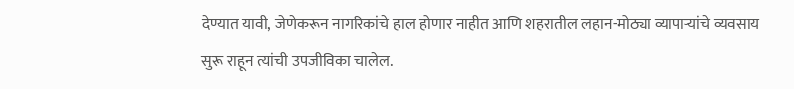देण्यात यावी, जेणेकरून नागरिकांचे हाल होणार नाहीत आणि शहरातील लहान-मोठ्या व्यापाऱ्यांचे व्यवसाय सुरू राहून त्यांची उपजीविका चालेल.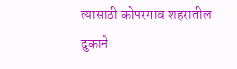त्यासाठी कोपरगाव शहरातील दुकाने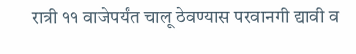रात्री ११ वाजेपर्यंत चालू ठेवण्यास परवानगी द्यावी व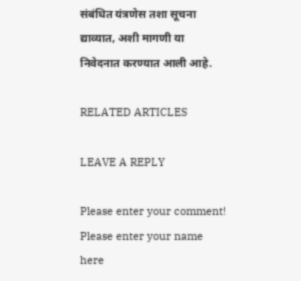संबंधित यंत्रणेस तशा सूचना द्याव्यात, अशी मागणी या निवेदनात करण्यात आली आहे.

RELATED ARTICLES

LEAVE A REPLY

Please enter your comment!
Please enter your name here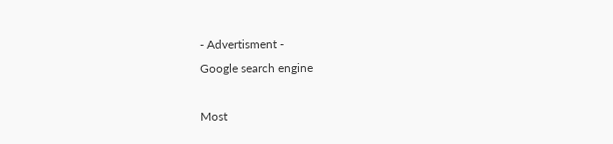- Advertisment -
Google search engine

Most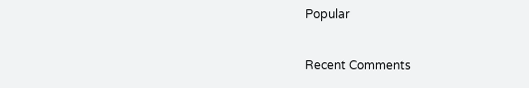Popular

Recent Comments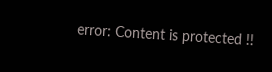error: Content is protected !!